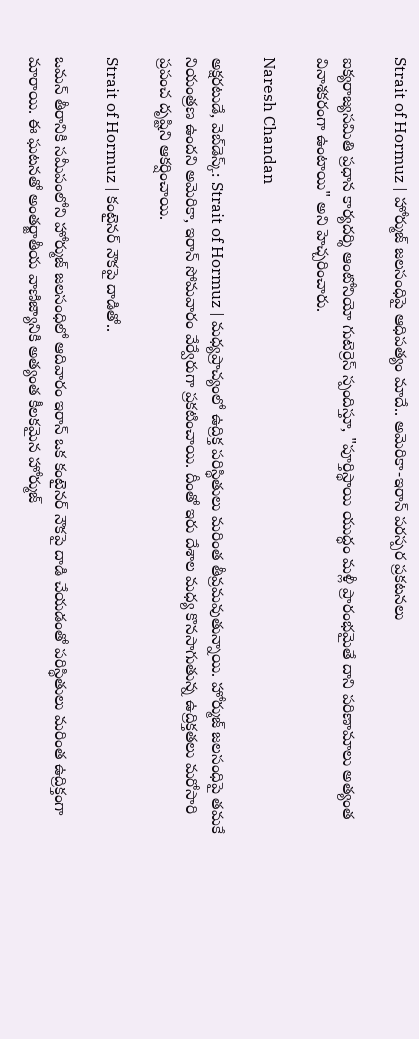Strait of Hormuz | హోర్ముజ్ జలసంధిపై ఆధిపత్యం మాదే.. అమెరికా-ఇరాన్ పరస్పర ప్రకటనలు

ఐక్యరాజ్యసమితి ప్రధాన కార్యదర్శి ఆంటోనియో గుటెర్రెస్ స్పందిస్తూ, "పూర్తిస్థాయి యుద్ధం మళ్లీ ప్రారంభమైతే దాని పరిణామాలు అత్యంత వినాశకరంగా ఉంటాయి" అని హెచ్చరించారు.

Naresh Chandan

అక్షరటుడే, వెబ్‌డెస్క్‌: Strait of Hormuz | మధ్యప్రాచ్యంలో ఉద్రిక్త పరిస్థితులు మరింత తీవ్రమవుతున్నాయి. హోర్ముజ్ జలసంధిపై తమకే నియంత్రణ ఉందని అమెరికా, ఇరాన్ సోమవారం వేర్వేరుగా ప్రకటించాయి. దీంతో ఇరు దేశాల మధ్య కొనసాగుతున్న ఉద్రిక్తతలు మరోసారి ప్రపంచ దృష్టిని ఆకర్షించాయి.

Strait of Hormuz | కంటైనర్ నౌకపై దాడితో..

ఒమన్ తీరానికి సమీపంలోని హోర్ముజ్ జలసంధిలో ఆదివారం ఇరాన్ ఒక కంటైనర్ నౌకపై దాడి చేయడంతో పరిస్థితులు మరింత ఉద్రిక్తంగా మారాయి. ఈ ఘటనతో అంతర్జాతీయ వాణిజ్యానికి అత్యంత కీలకమైన హోర్ముజ్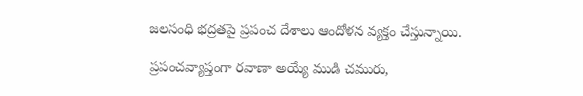జలసంధి భద్రతపై ప్రపంచ దేశాలు ఆందోళన వ్యక్తం చేస్తున్నాయి.

ప్రపంచవ్యాప్తంగా రవాణా అయ్యే ముడి చమురు,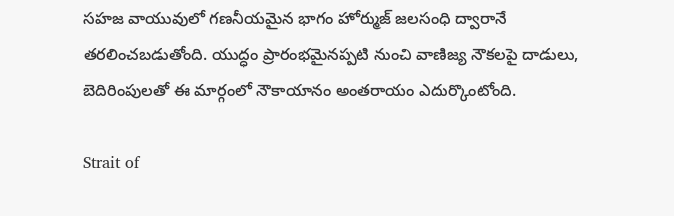సహజ వాయువులో గణనీయమైన భాగం హోర్ముజ్ జలసంధి ద్వారానే తరలించబడుతోంది. యుద్ధం ప్రారంభమైనప్పటి నుంచి వాణిజ్య నౌకలపై దాడులు, బెదిరింపులతో ఈ మార్గంలో నౌకాయానం అంతరాయం ఎదుర్కొంటోంది.

Strait of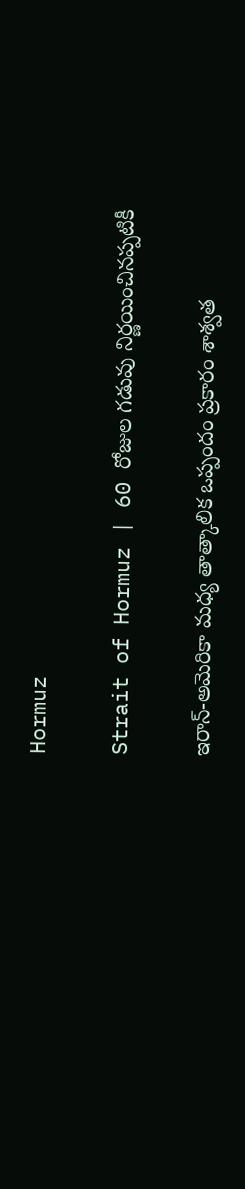Hormuz

Strait of Hormuz | 60 రోజుల గడువు నిర్ణయించినప్పటికీ

ఇరాన్-అమెరికా మధ్య తాత్కాలిక ఒప్పందం ప్రకారం శాశ్వత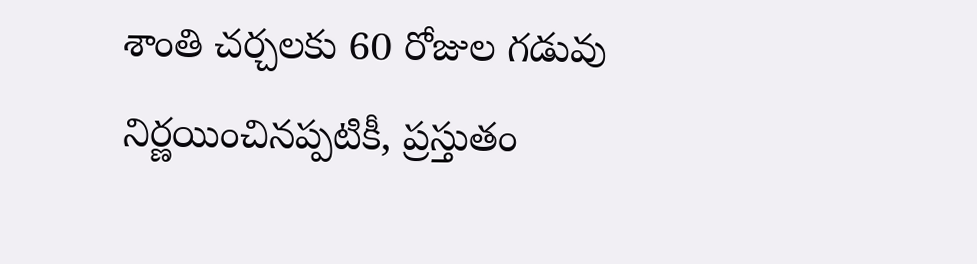శాంతి చర్చలకు 60 రోజుల గడువు నిర్ణయించినప్పటికీ, ప్రస్తుతం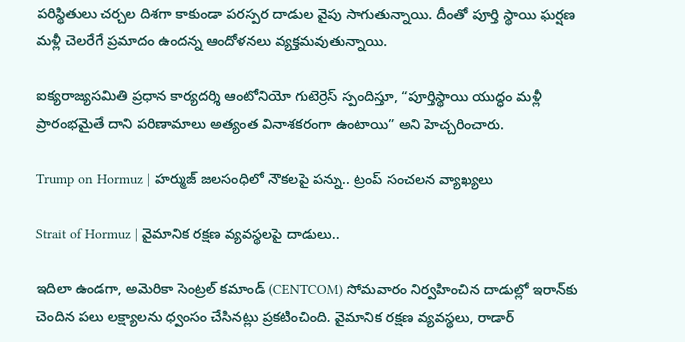పరిస్థితులు చర్చల దిశగా కాకుండా పరస్పర దాడుల వైపు సాగుతున్నాయి. దీంతో పూర్తి స్థాయి ఘర్షణ మళ్లీ చెలరేగే ప్రమాదం ఉందన్న ఆందోళనలు వ్యక్తమవుతున్నాయి.

ఐక్యరాజ్యసమితి ప్రధాన కార్యదర్శి ఆంటోనియో గుటెర్రెస్ స్పందిస్తూ, “పూర్తిస్థాయి యుద్ధం మళ్లీ ప్రారంభమైతే దాని పరిణామాలు అత్యంత వినాశకరంగా ఉంటాయి” అని హెచ్చరించారు.

Trump on Hormuz | హర్ముజ్ జలసంధిలో నౌకలపై పన్ను.. ట్రంప్ సంచలన వ్యాఖ్యలు

Strait of Hormuz | వైమానిక రక్షణ వ్యవస్థలపై దాడులు..

ఇదిలా ఉండగా, అమెరికా సెంట్రల్ కమాండ్ (CENTCOM) సోమవారం నిర్వహించిన దాడుల్లో ఇరాన్‌కు చెందిన పలు లక్ష్యాలను ధ్వంసం చేసినట్లు ప్రకటించింది. వైమానిక రక్షణ వ్యవస్థలు, రాడార్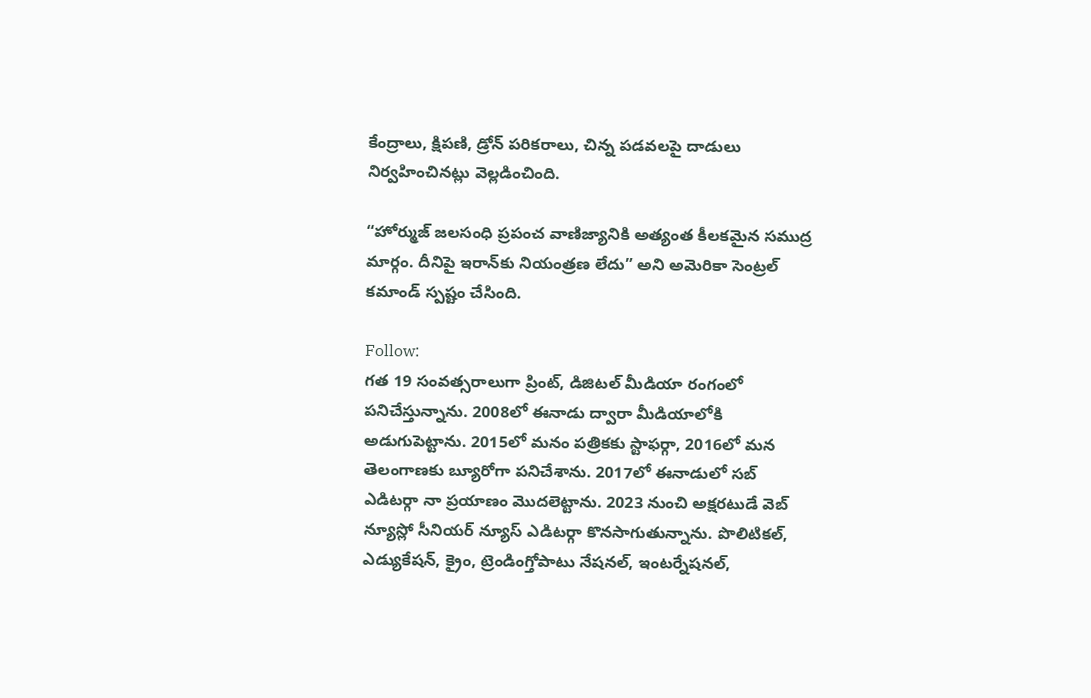కేంద్రాలు, క్షిపణి, డ్రోన్ పరికరాలు, చిన్న పడవలపై దాడులు నిర్వహించినట్లు వెల్లడించింది.

“హోర్ముజ్ జలసంధి ప్రపంచ వాణిజ్యానికి అత్యంత కీలకమైన సముద్ర మార్గం. దీనిపై ఇరాన్‌కు నియంత్రణ లేదు” అని అమెరికా సెంట్రల్ కమాండ్ స్పష్టం చేసింది.

Follow:
గత 19 సంవత్సరాలుగా ప్రింట్, డిజిటల్ మీడియా రంగంలో పనిచేస్తున్నాను. 2008లో ఈనాడు ద్వారా మీడియాలోకి అడుగుపెట్టాను. 2015లో మనం పత్రికకు స్టాఫర్గా, 2016లో మన తెలంగాణకు బ్యూరోగా పనిచేశాను. 2017లో ఈనాడులో సబ్ ఎడిటర్గా నా ప్రయాణం మొదలెట్టాను. 2023 నుంచి అక్షరటుడే వెబ్ న్యూస్లో సీనియర్ న్యూస్ ఎడిటర్గా కొనసాగుతున్నాను. పొలిటికల్, ఎడ్యుకేషన్, క్రైం, ట్రెండింగ్తోపాటు నేషనల్, ఇంటర్నేషనల్,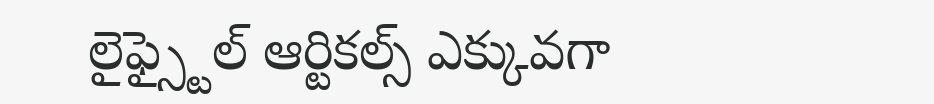లైఫ్స్టైల్ ఆర్టికల్స్ ఎక్కువగా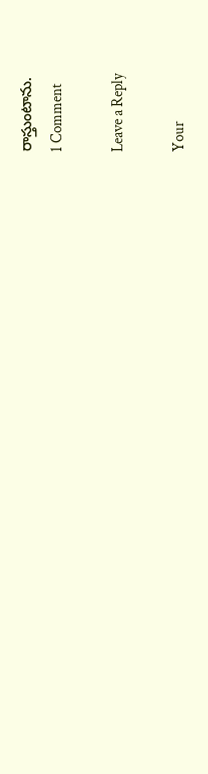రాస్తుంటాను.
1 Comment

Leave a Reply

Your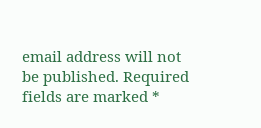email address will not be published. Required fields are marked *